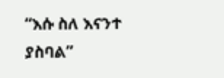“እሱ ስለ እናንተ ያስባል”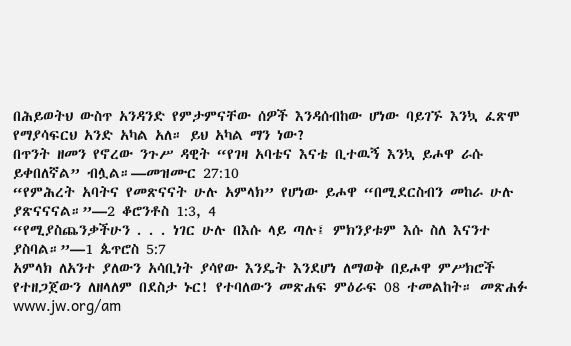በሕይወትህ ውስጥ አንዳንድ የምታምናቸው ሰዎች እንዳሰብከው ሆነው ባይገኙ እንኳ ፈጽሞ የማያሳፍርህ አንድ አካል አለ። ይህ አካል ማን ነው?
በጥንት ዘመን የኖረው ንጉሥ ዳዊት “የገዛ አባቴና እናቴ ቢተዉኝ እንኳ ይሖዋ ራሱ ይቀበለኛል” ብሏል።—መዝሙር 27:10
“የምሕረት አባትና የመጽናናት ሁሉ አምላክ” የሆነው ይሖዋ “በሚደርስብን መከራ ሁሉ ያጽናናናል።”—2 ቆሮንቶስ 1:3, 4
“የሚያስጨንቃችሁን . . . ነገር ሁሉ በእሱ ላይ ጣሉ፤ ምክንያቱም እሱ ስለ እናንተ ያስባል።”—1 ጴጥሮስ 5:7
አምላክ ለአንተ ያለውን አሳቢነት ያሳየው እንዴት እንደሆነ ለማወቅ በይሖዋ ምሥክሮች የተዘጋጀውን ለዘላለም በደስታ ኑር! የተባለውን መጽሐፍ ምዕራፍ 08 ተመልከት። መጽሐፉ www.jw.org/am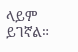ላይም ይገኛል።